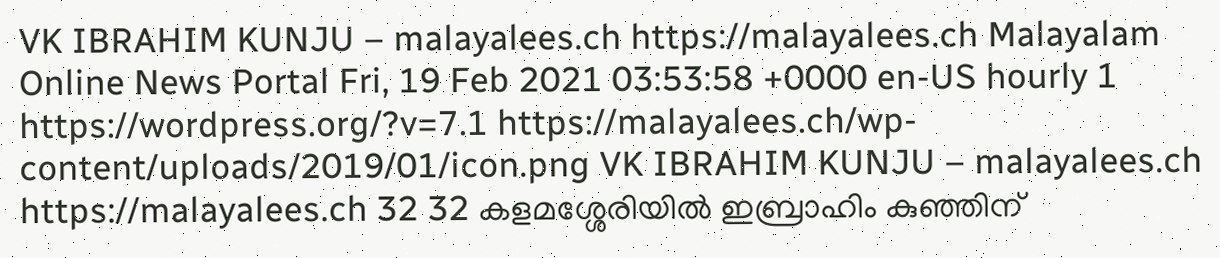VK IBRAHIM KUNJU – malayalees.ch https://malayalees.ch Malayalam Online News Portal Fri, 19 Feb 2021 03:53:58 +0000 en-US hourly 1 https://wordpress.org/?v=7.1 https://malayalees.ch/wp-content/uploads/2019/01/icon.png VK IBRAHIM KUNJU – malayalees.ch https://malayalees.ch 32 32 കളമശ്ശേരിയില്‍ ഇബ്രാഹിം കുഞ്ഞിന്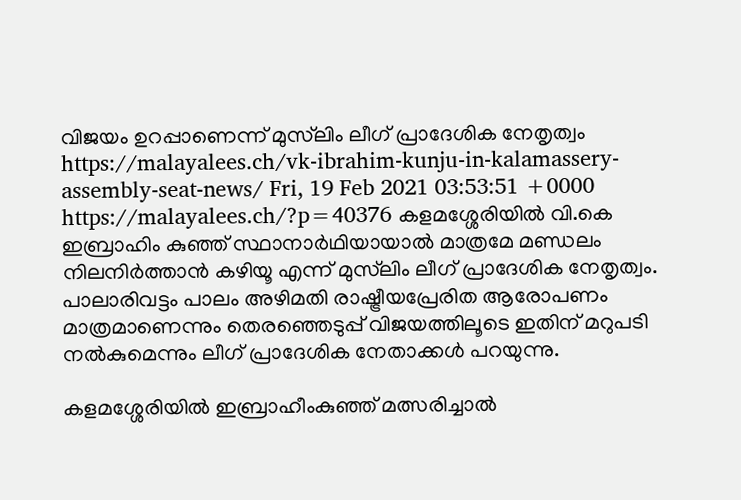വിജയം ഉറപ്പാണെന്ന് മുസ്‍ലിം ലീഗ് പ്രാദേശിക നേതൃത്വം https://malayalees.ch/vk-ibrahim-kunju-in-kalamassery-assembly-seat-news/ Fri, 19 Feb 2021 03:53:51 +0000 https://malayalees.ch/?p=40376 കളമശ്ശേരിയിൽ വി.കെ ഇബ്രാഹിം കുഞ്ഞ് സ്ഥാനാർഥിയായാൽ മാത്രമേ മണ്ഡലം നിലനിര്‍ത്താന്‍ കഴിയൂ എന്ന് മുസ്‌ലിം ലീഗ്‌ പ്രാദേശിക നേതൃത്വം. പാലാരിവട്ടം പാലം അഴിമതി രാഷ്ട്രീയപ്രേരിത ആരോപണം മാത്രമാണെന്നും തെരഞ്ഞെടുപ്പ് വിജയത്തിലൂടെ ഇതിന് മറുപടി നല്‍കുമെന്നും ലീഗ് പ്രാദേശിക നേതാക്കള്‍ പറയുന്നു.

കളമശ്ശേരിയില്‍ ഇബ്രാഹീംകുഞ്ഞ് മത്സരിച്ചാല്‍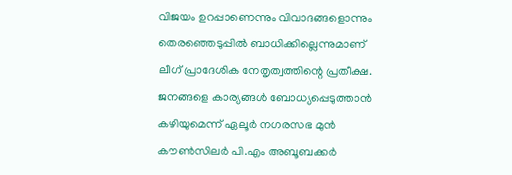വിജയം ഉറപ്പാണെന്നും വിവാദങ്ങളൊന്നും തെരഞ്ഞെടുപ്പില്‍ ബാധിക്കില്ലെന്നുമാണ് ലീഗ് പ്രാദേശിക നേതൃത്വത്തിന്റെ പ്രതീക്ഷ. ജനങ്ങളെ കാര്യങ്ങള്‍ ബോധ്യപ്പെടുത്താന്‍ കഴിയുമെന്ന് ഏലൂര്‍ നഗരസഭ മുന്‍ കൗണ്‍സിലര്‍ പി.എം അബൂബക്കര്‍‌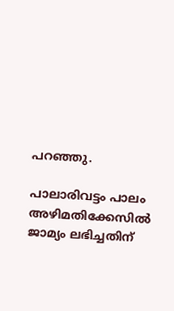പറഞ്ഞു.

പാലാരിവട്ടം പാലം അഴിമതിക്കേസില്‍ ജാമ്യം ലഭിച്ചതിന്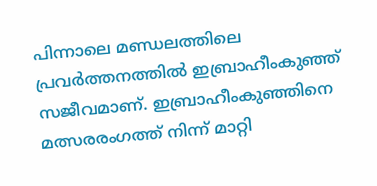പിന്നാലെ മണ്ഡലത്തിലെ പ്രവര്‍ത്തനത്തില്‍‌ ഇബ്രാഹീംകുഞ്ഞ് സജീവമാണ്. ഇബ്രാഹീംകുഞ്ഞിനെ മത്സരരംഗത്ത് നിന്ന് മാറ്റി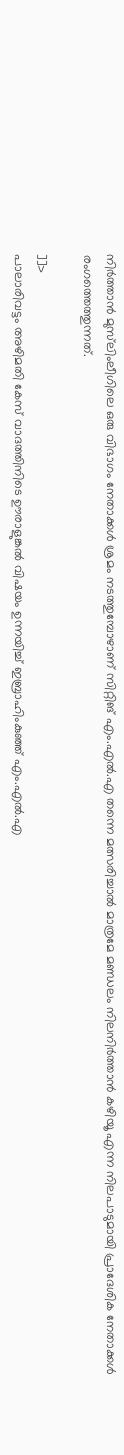നിര്‍ത്താന്‍ മുസ്‌ലിംലീഗിലെ ഒരു വിഭാഗം നേതാക്കള്‍ ശ്രമം നടത്തുമ്പോഴാണ് സിറ്റിങ് എം.എല്‍.എ തന്നെ മത്സരിച്ചാല്‍ മാത്രമേ മണ്ഡലം നിലനിര്‍ത്താന്‍ കഴിയൂ എന്ന നിലപാടുമായി പ്രാദേശിക നേതാക്കള്‍ രംഗത്തെത്തുന്നത്.

]]>
പാലാരിവട്ടം അഴിമതി കേസ് വാദത്തിനിടെ ഊരാളുങ്കല്‍ വിഷയം ഉന്നയിച്ച് ഇബ്രാഹിംകുഞ്ഞ് എം.എല്‍.എ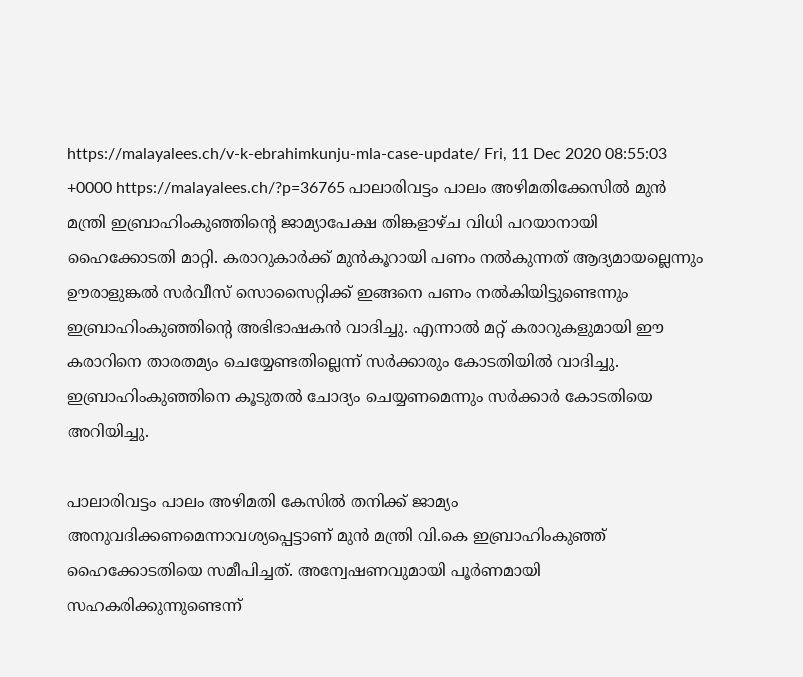https://malayalees.ch/v-k-ebrahimkunju-mla-case-update/ Fri, 11 Dec 2020 08:55:03 +0000 https://malayalees.ch/?p=36765 പാലാരിവട്ടം പാലം അഴിമതിക്കേസിൽ മുൻ മന്ത്രി ഇബ്രാഹിംകുഞ്ഞിന്റെ ജാമ്യാപേക്ഷ തിങ്കളാഴ്ച വിധി പറയാനായി ഹൈക്കോടതി മാറ്റി. കരാറുകാർക്ക് മുന്‍കൂറായി പണം നല്‍കുന്നത് ആദ്യമായല്ലെന്നും ഊരാളുങ്കല്‍ സർവീസ് സൊസൈറ്റിക്ക് ഇങ്ങനെ പണം നല്‍കിയിട്ടുണ്ടെന്നും ഇബ്രാഹിംകുഞ്ഞിന്റെ അഭിഭാഷകന്‍ വാദിച്ചു. എന്നാല്‍ മറ്റ് കരാറുകളുമായി ഈ കരാറിനെ താരതമ്യം ചെയ്യേണ്ടതില്ലെന്ന് സർക്കാരും കോടതിയിൽ വാദിച്ചു. ഇബ്രാഹിംകുഞ്ഞിനെ കൂടുതൽ ചോദ്യം ചെയ്യണമെന്നും സർക്കാർ കോടതിയെ അറിയിച്ചു.

പാലാരിവട്ടം പാലം അഴിമതി കേസിൽ തനിക്ക് ജാമ്യം അനുവദിക്കണമെന്നാവശ്യപ്പെട്ടാണ് മുൻ മന്ത്രി വി.കെ ഇബ്രാഹിംകുഞ്ഞ് ഹൈക്കോടതിയെ സമീപിച്ചത്. അന്വേഷണവുമായി പൂർണമായി സഹകരിക്കുന്നുണ്ടെന്ന്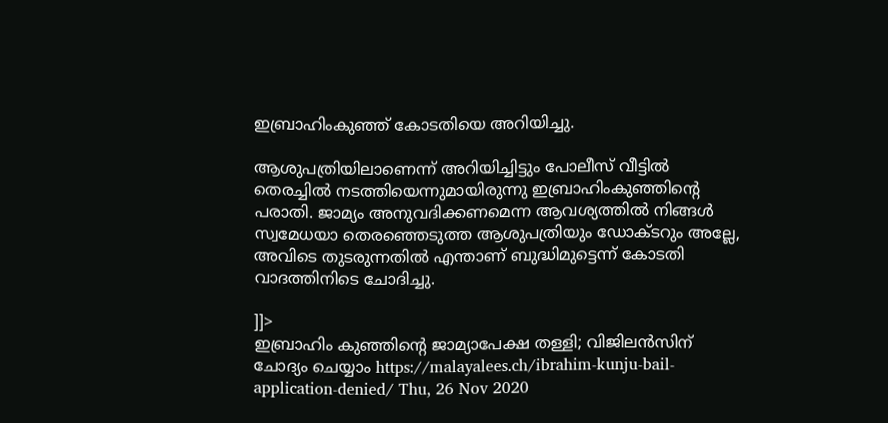ഇബ്രാഹിംകുഞ്ഞ് കോടതിയെ അറിയിച്ചു.

ആശുപത്രിയിലാണെന്ന് അറിയിച്ചിട്ടും പോലീസ് വീട്ടിൽ തെരച്ചിൽ നടത്തിയെന്നുമായിരുന്നു ഇബ്രാഹിംകുഞ്ഞിന്റെ പരാതി. ജാമ്യം അനുവദിക്കണമെന്ന ആവശ്യത്തില്‍ നിങ്ങൾ സ്വമേധയാ തെരഞ്ഞെടുത്ത ആശുപത്രിയും ഡോക്ടറും അല്ലേ, അവിടെ തുടരുന്നതിൽ എന്താണ് ബുദ്ധിമുട്ടെന്ന് കോടതി വാദത്തിനിടെ ചോദിച്ചു.

]]>
ഇബ്രാഹിം കുഞ്ഞിന്‍റെ ജാമ്യാപേക്ഷ തള്ളി; വിജിലൻസിന് ചോദ്യം ചെയ്യാം https://malayalees.ch/ibrahim-kunju-bail-application-denied/ Thu, 26 Nov 2020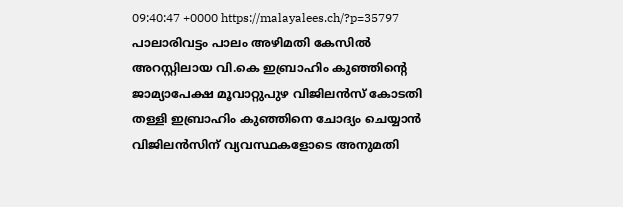09:40:47 +0000 https://malayalees.ch/?p=35797 പാലാരിവട്ടം പാലം അഴിമതി കേസിൽ അറസ്റ്റിലായ വി.കെ ഇബ്രാഹിം കുഞ്ഞിന്‍റെ ജാമ്യാപേക്ഷ മൂവാറ്റുപുഴ വിജിലൻസ് കോടതി തള്ളി ഇബ്രാഹിം കുഞ്ഞിനെ ചോദ്യം ചെയ്യാൻ വിജിലൻസിന് വ്യവസ്ഥകളോടെ അനുമതി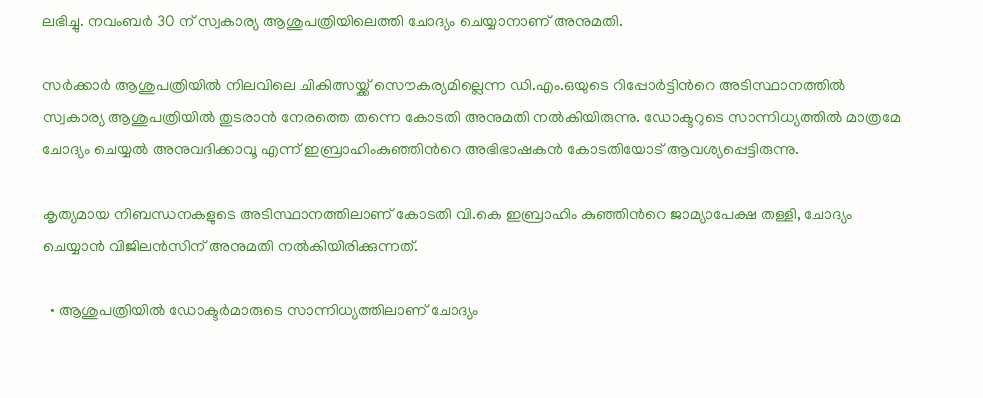ലഭിച്ചു. നവംബർ 30 ന് സ്വകാര്യ ആശുപത്രിയിലെത്തി ചോദ്യം ചെയ്യാനാണ് അനുമതി.

സര്‍ക്കാര്‍ ആശുപത്രിയില്‍ നിലവിലെ ചികിത്സയ്ക്ക് സൌകര്യമില്ലെന്ന ഡി.എം.ഒയുടെ റിപ്പോര്‍ട്ടിന്‍റെ അടിസ്ഥാനത്തിൽ സ്വകാര്യ ആശുപത്രിയിൽ തുടരാൻ നേരത്തെ തന്നെ കോടതി അനുമതി നൽകിയിരുന്നു. ഡോക്ടറുടെ സാന്നിധ്യത്തിൽ മാത്രമേ ചോദ്യം ചെയ്യൽ അനുവദിക്കാവൂ എന്ന് ഇബ്രാഹിംകുഞ്ഞിന്‍റെ അഭിഭാഷകന്‍ കോടതിയോട് ആവശ്യപ്പെട്ടിരുന്നു.

കൃത്യമായ നിബന്ധനകളുടെ അടിസ്ഥാനത്തിലാണ് കോടതി വി.കെ ഇബ്രാഹിം കുഞ്ഞിന്‍റെ ജാമ്യാപേക്ഷ തള്ളി, ചോദ്യം ചെയ്യാന്‍ വിജിലന്‍സിന് അനുമതി നല്‍കിയിരിക്കുന്നത്.

  • ആശുപത്രിയിൽ ഡോക്ടർമാരുടെ സാന്നിധ്യത്തിലാണ് ചോദ്യം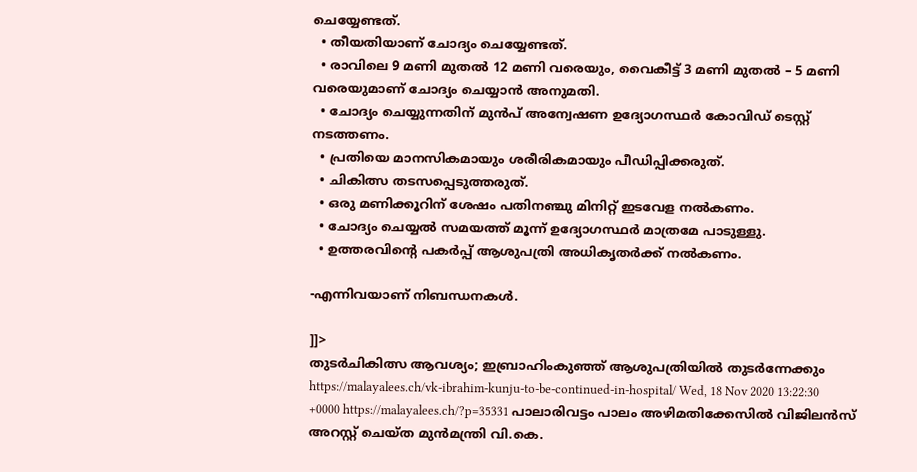ചെയ്യേണ്ടത്.
  • തീയതിയാണ് ചോദ്യം ചെയ്യേണ്ടത്.
  • രാവിലെ 9 മണി മുതൽ 12 മണി വരെയും, വൈകീട്ട് 3 മണി മുതൽ – 5 മണി വരെയുമാണ് ചോദ്യം ചെയ്യാൻ അനുമതി.
  • ചോദ്യം ചെയ്യുന്നതിന് മുൻപ് അന്വേഷണ ഉദ്യോഗസ്ഥർ കോവിഡ് ടെസ്റ്റ്‌ നടത്തണം.
  • പ്രതിയെ മാനസികമായും ശരീരികമായും പീഡിപ്പിക്കരുത്.
  • ചികിത്സ തടസപ്പെടുത്തരുത്.
  • ഒരു മണിക്കൂറിന് ശേഷം പതിനഞ്ചു മിനിറ്റ് ഇടവേള നൽകണം.
  • ചോദ്യം ചെയ്യൽ സമയത്ത് മൂന്ന് ഉദ്യോഗസ്ഥർ മാത്രമേ പാടുള്ളു.
  • ഉത്തരവിന്‍റെ പകർപ്പ് ആശുപത്രി അധികൃതർക്ക് നൽകണം.

-എന്നിവയാണ് നിബന്ധനകൾ.

]]>
തുടര്‍‌ചികിത്സ ആവശ്യം; ഇബ്രാഹിംകുഞ്ഞ് ആശുപത്രിയിൽ തുടർന്നേക്കും https://malayalees.ch/vk-ibrahim-kunju-to-be-continued-in-hospital/ Wed, 18 Nov 2020 13:22:30 +0000 https://malayalees.ch/?p=35331 പാലാരിവട്ടം പാലം അഴിമതിക്കേസിൽ വിജിലൻസ് അറസ്റ്റ് ചെയ്ത മുന്‍മന്ത്രി വി.കെ.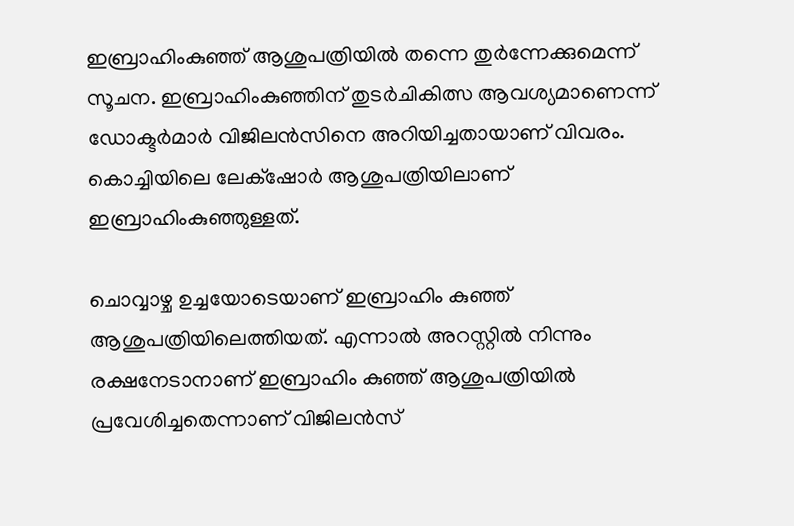ഇബ്രാഹിംകുഞ്ഞ് ആശുപത്രിയില്‍ തന്നെ തുര്‍ന്നേക്കുമെന്ന് സൂചന. ഇബ്രാഹിംകുഞ്ഞിന് തുടർചികിത്സ ആവശ്യമാണെന്ന് ഡോക്ടർമാർ വിജിലൻസിനെ അറിയിച്ചതായാണ് വിവരം. കൊച്ചിയിലെ ലേക്‌ഷോര്‍ ആശുപത്രിയിലാണ് ഇബ്രാഹിംകുഞ്ഞുള്ളത്.

ചൊവ്വാഴ്ച ഉച്ചയോടെയാണ് ഇബ്രാഹിം കുഞ്ഞ് ആശുപത്രിയിലെത്തിയത്. എന്നാല്‍ അറസ്റ്റില്‍ നിന്നും രക്ഷനേടാനാണ് ഇബ്രാഹിം കുഞ്ഞ് ആശുപത്രിയില്‍ പ്രവേശിച്ചതെന്നാണ് വിജിലന്‍സ്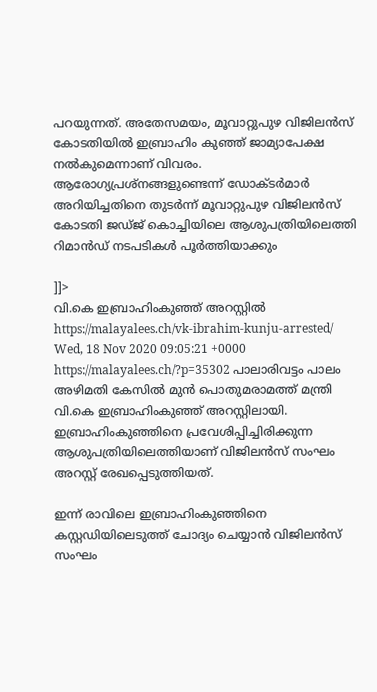പറയുന്നത്. അതേസമയം, മൂവാറ്റുപുഴ വിജിലന്‍സ് കോടതിയില്‍ ഇബ്രാഹിം കുഞ്ഞ് ജാമ്യാപേക്ഷ നല്‍കുമെന്നാണ് വിവരം. ആരോഗ്യപ്രശ്നങ്ങളുണ്ടെന്ന് ഡോക്ടർമാർ അറിയിച്ചതിനെ തുടർന്ന് മൂവാറ്റുപുഴ വിജിലൻസ് കോടതി ജഡ്ജ് കൊച്ചിയിലെ ആശുപത്രിയിലെത്തി റിമാൻഡ് നടപടികൾ പൂർത്തിയാക്കും

]]>
വി.കെ ഇബ്രാഹിംകുഞ്ഞ് അറസ്റ്റിൽ https://malayalees.ch/vk-ibrahim-kunju-arrested/ Wed, 18 Nov 2020 09:05:21 +0000 https://malayalees.ch/?p=35302 പാലാരിവട്ടം പാലം അഴിമതി കേസിൽ മുൻ പൊതുമരാമത്ത് മന്ത്രി വി.കെ ഇബ്രാഹിംകുഞ്ഞ് അറസ്റ്റിലായി. ഇബ്രാഹിംകുഞ്ഞിനെ പ്രവേശിപ്പിച്ചിരിക്കുന്ന ആശുപത്രിയിലെത്തിയാണ് വിജിലൻസ് സംഘം അറസ്റ്റ് രേഖപ്പെടുത്തിയത്.

ഇന്ന് രാവിലെ ഇബ്രാഹിംകുഞ്ഞിനെ കസ്റ്റഡിയിലെടുത്ത് ചോദ്യം ചെയ്യാൻ വിജിലൻസ് സംഘം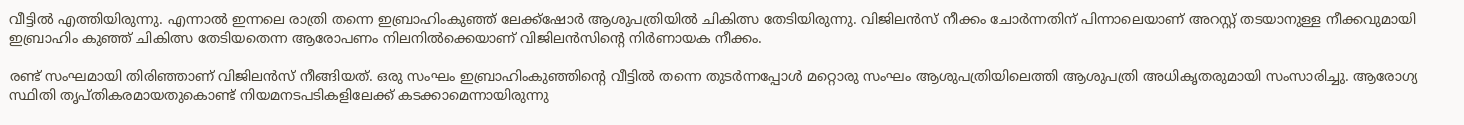വീട്ടിൽ എത്തിയിരുന്നു. എന്നാൽ ഇന്നലെ രാത്രി തന്നെ ഇബ്രാഹിംകുഞ്ഞ് ലേക്ക്‌ഷോർ ആശുപത്രിയിൽ ചികിത്സ തേടിയിരുന്നു. വിജിലൻസ് നീക്കം ചോർന്നതിന് പിന്നാലെയാണ് അറസ്റ്റ് തടയാനുള്ള നീക്കവുമായി ഇബ്രാഹിം കുഞ്ഞ് ചികിത്സ തേടിയതെന്ന ആരോപണം നിലനിൽക്കെയാണ് വിജിലൻസിന്റെ നിർണായക നീക്കം.

രണ്ട് സംഘമായി തിരിഞ്ഞാണ് വിജിലൻസ് നീങ്ങിയത്. ഒരു സംഘം ഇബ്രാഹിംകുഞ്ഞിന്റെ വീട്ടിൽ തന്നെ തുടർന്നപ്പോൾ മറ്റൊരു സംഘം ആശുപത്രിയിലെത്തി ആശുപത്രി അധികൃതരുമായി സംസാരിച്ചു. ആരോഗ്യ സ്ഥിതി തൃപ്തികരമായതുകൊണ്ട് നിയമനടപടികളിലേക്ക് കടക്കാമെന്നായിരുന്നു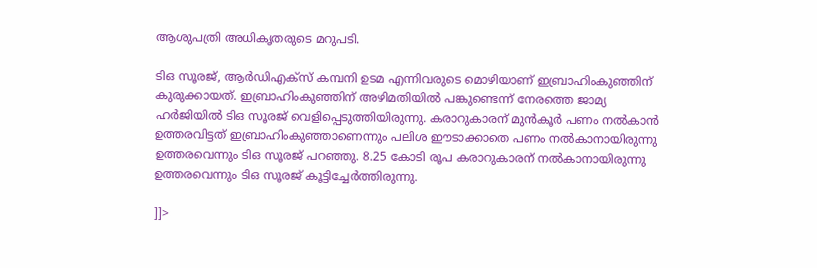ആശുപത്രി അധികൃതരുടെ മറുപടി.

ടിഒ സൂരജ്, ആർഡിഎക്‌സ് കമ്പനി ഉടമ എന്നിവരുടെ മൊഴിയാണ് ഇബ്രാഹിംകുഞ്ഞിന് കുരുക്കായത്. ഇബ്രാഹിംകുഞ്ഞിന് അഴിമതിയിൽ പങ്കുണ്ടെന്ന് നേരത്തെ ജാമ്യ ഹർജിയിൽ ടിഒ സൂരജ് വെളിപ്പെടുത്തിയിരുന്നു. കരാറുകാരന് മുൻകൂർ പണം നൽകാൻ ഉത്തരവിട്ടത് ഇബ്രാഹിംകുഞ്ഞാണെന്നും പലിശ ഈടാക്കാതെ പണം നൽകാനായിരുന്നു ഉത്തരവെന്നും ടിഒ സൂരജ് പറഞ്ഞു. 8.25 കോടി രൂപ കരാറുകാരന് നൽകാനായിരുന്നു ഉത്തരവെന്നും ടിഒ സൂരജ് കൂട്ടിച്ചേർത്തിരുന്നു.

]]>